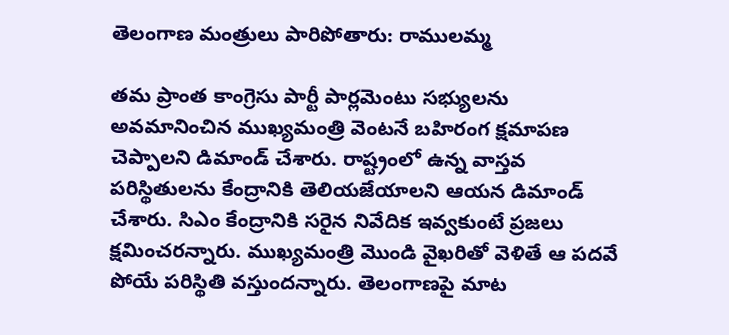తెలంగాణ మంత్రులు పారిపోతారు: రాములమ్మ

తమ ప్రాంత కాంగ్రెసు పార్టీ పార్లమెంటు సభ్యులను అవమానించిన ముఖ్యమంత్రి వెంటనే బహిరంగ క్షమాపణ చెప్పాలని డిమాండ్ చేశారు. రాష్ట్రంలో ఉన్న వాస్తవ పరిస్థితులను కేంద్రానికి తెలియజేయాలని ఆయన డిమాండ్ చేశారు. సిఎం కేంద్రానికి సరైన నివేదిక ఇవ్వకుంటే ప్రజలు క్షమించరన్నారు. ముఖ్యమంత్రి మొండి వైఖరితో వెళితే ఆ పదవే పోయే పరిస్థితి వస్తుందన్నారు. తెలంగాణపై మాట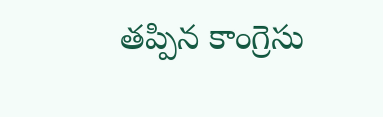తప్పిన కాంగ్రెసు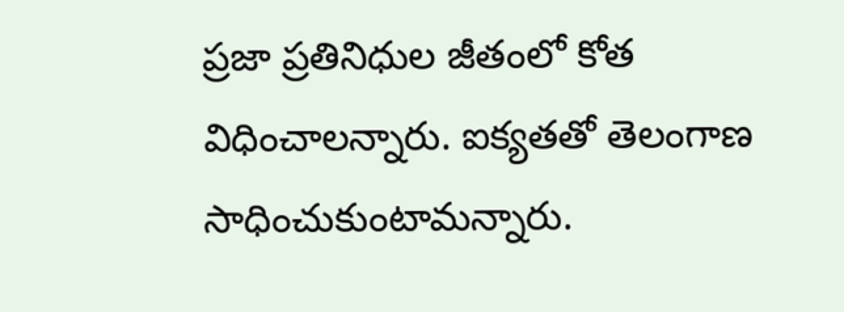ప్రజా ప్రతినిధుల జీతంలో కోత విధించాలన్నారు. ఐక్యతతో తెలంగాణ సాధించుకుంటామన్నారు.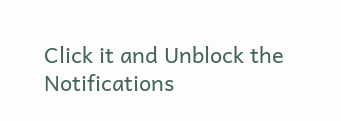Click it and Unblock the Notifications